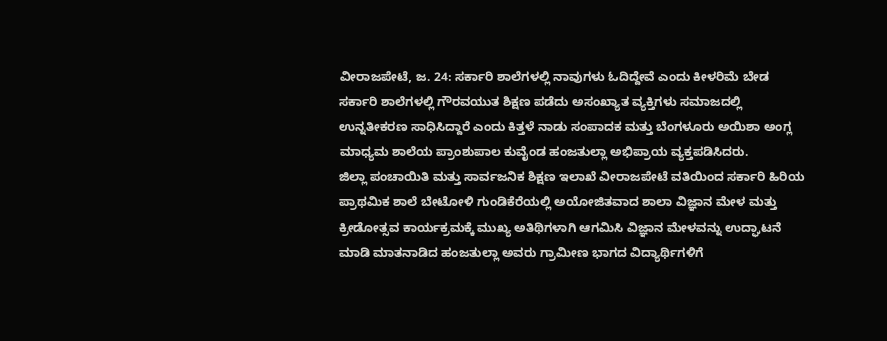ವೀರಾಜಪೇಟೆ, ಜ. 24: ಸರ್ಕಾರಿ ಶಾಲೆಗಳಲ್ಲಿ ನಾವುಗಳು ಓದಿದ್ದೇವೆ ಎಂದು ಕೀಳರಿಮೆ ಬೇಡ ಸರ್ಕಾರಿ ಶಾಲೆಗಳಲ್ಲಿ ಗೌರವಯುತ ಶಿಕ್ಷಣ ಪಡೆದು ಅಸಂಖ್ಯಾತ ವ್ಯಕ್ತಿಗಳು ಸಮಾಜದಲ್ಲಿ ಉನ್ನತೀಕರಣ ಸಾಧಿಸಿದ್ದಾರೆ ಎಂದು ಕಿತ್ತಳೆ ನಾಡು ಸಂಪಾದಕ ಮತ್ತು ಬೆಂಗಳೂರು ಅಯಿಶಾ ಅಂಗ್ಲ ಮಾಧ್ಯಮ ಶಾಲೆಯ ಪ್ರಾಂಶುಪಾಲ ಕುವೈಂಡ ಹಂಜತುಲ್ಲಾ ಅಭಿಪ್ರಾಯ ವ್ಯಕ್ತಪಡಿಸಿದರು.
ಜಿಲ್ಲಾ ಪಂಚಾಯಿತಿ ಮತ್ತು ಸಾರ್ವಜನಿಕ ಶಿಕ್ಷಣ ಇಲಾಖೆ ವೀರಾಜಪೇಟೆ ವತಿಯಿಂದ ಸರ್ಕಾರಿ ಹಿರಿಯ ಪ್ರಾಥಮಿಕ ಶಾಲೆ ಬೇಟೋಳಿ ಗುಂಡಿಕೆರೆಯಲ್ಲಿ ಅಯೋಜಿತವಾದ ಶಾಲಾ ವಿಜ್ಞಾನ ಮೇಳ ಮತ್ತು ಕ್ರೀಡೋತ್ಸವ ಕಾರ್ಯಕ್ರಮಕ್ಕೆ ಮುಖ್ಯ ಅತಿಥಿಗಳಾಗಿ ಆಗಮಿಸಿ ವಿಜ್ಞಾನ ಮೇಳವನ್ನು ಉದ್ಘಾಟನೆ ಮಾಡಿ ಮಾತನಾಡಿದ ಹಂಜತುಲ್ಲಾ ಅವರು ಗ್ರಾಮೀಣ ಭಾಗದ ವಿದ್ಯಾರ್ಥಿಗಳಿಗೆ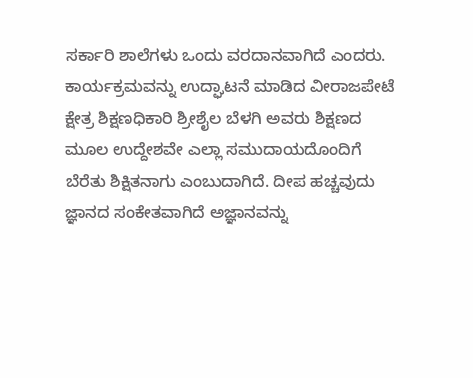ಸರ್ಕಾರಿ ಶಾಲೆಗಳು ಒಂದು ವರದಾನವಾಗಿದೆ ಎಂದರು.
ಕಾರ್ಯಕ್ರಮವನ್ನು ಉದ್ಘಾಟನೆ ಮಾಡಿದ ವೀರಾಜಪೇಟೆ ಕ್ಷೇತ್ರ ಶಿಕ್ಷಣಧಿಕಾರಿ ಶ್ರೀಶೈಲ ಬೆಳಗಿ ಅವರು ಶಿಕ್ಷಣದ ಮೂಲ ಉದ್ದೇಶವೇ ಎಲ್ಲಾ ಸಮುದಾಯದೊಂದಿಗೆ ಬೆರೆತು ಶಿಕ್ಷಿತನಾಗು ಎಂಬುದಾಗಿದೆ. ದೀಪ ಹಚ್ಚವುದು ಜ್ಞಾನದ ಸಂಕೇತವಾಗಿದೆ ಅಜ್ಞಾನವನ್ನು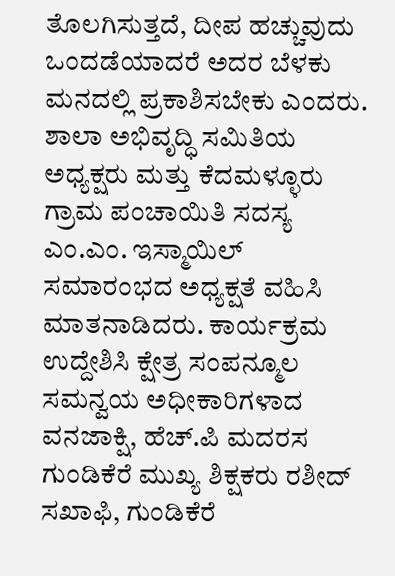ತೊಲಗಿಸುತ್ತದೆ, ದೀಪ ಹಚ್ಚುವುದು ಒಂದಡೆಯಾದರೆ ಅದರ ಬೆಳಕು ಮನದಲ್ಲಿ ಪ್ರಕಾಶಿಸಬೇಕು ಎಂದರು. ಶಾಲಾ ಅಭಿವೃದ್ಧಿ ಸಮಿತಿಯ ಅಧ್ಯಕ್ಷರು ಮತ್ತು ಕೆದಮಳ್ಳೂರು ಗ್ರಾಮ ಪಂಚಾಯಿತಿ ಸದಸ್ಯ ಎಂ.ಎಂ. ಇಸ್ಮಾಯಿಲ್ ಸಮಾರಂಭದ ಅಧ್ಯಕ್ಷತೆ ವಹಿಸಿ ಮಾತನಾಡಿದರು. ಕಾರ್ಯಕ್ರಮ ಉದ್ದೇಶಿಸಿ ಕ್ಷೇತ್ರ ಸಂಪನ್ಮೂಲ ಸಮನ್ವಯ ಅಧೀಕಾರಿಗಳಾದ ವನಜಾಕ್ಷಿ, ಹೆಚ್.ಪಿ ಮದರಸ ಗುಂಡಿಕೆರೆ ಮುಖ್ಯ ಶಿಕ್ಷಕರು ರಶೀದ್ ಸಖಾಫಿ, ಗುಂಡಿಕೆರೆ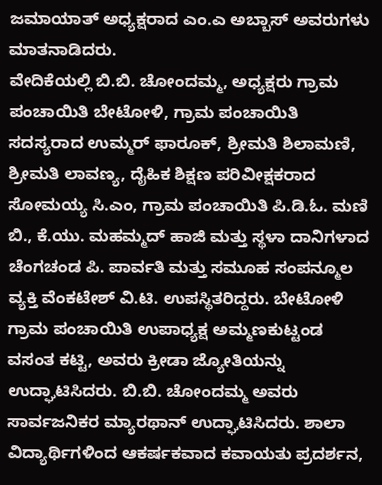ಜಮಾಯಾತ್ ಅಧ್ಯಕ್ಷರಾದ ಎಂ.ಎ ಅಬ್ಬಾಸ್ ಅವರುಗಳು ಮಾತನಾಡಿದರು.
ವೇದಿಕೆಯಲ್ಲಿ ಬಿ.ಬಿ. ಚೋಂದಮ್ಮ, ಅಧ್ಯಕ್ಷರು ಗ್ರಾಮ ಪಂಚಾಯಿತಿ ಬೇಟೋಳಿ, ಗ್ರಾಮ ಪಂಚಾಯಿತಿ ಸದಸ್ಯರಾದ ಉಮ್ಮರ್ ಫಾರೂಕ್, ಶ್ರೀಮತಿ ಶಿಲಾಮಣಿ, ಶ್ರೀಮತಿ ಲಾವಣ್ಯ, ದೈಹಿಕ ಶಿಕ್ಷಣ ಪರಿವೀಕ್ಷಕರಾದ ಸೋಮಯ್ಯ ಸಿ.ಎಂ, ಗ್ರಾಮ ಪಂಚಾಯಿತಿ ಪಿ.ಡಿ.ಓ. ಮಣಿ ಬಿ., ಕೆ.ಯು. ಮಹಮ್ಮದ್ ಹಾಜಿ ಮತ್ತು ಸ್ಥಳಾ ದಾನಿಗಳಾದ ಚೆಂಗಚಂಡ ಪಿ. ಪಾರ್ವತಿ ಮತ್ತು ಸಮೂಹ ಸಂಪನ್ಮೂಲ ವ್ಯಕ್ತಿ ವೆಂಕಟೇಶ್ ವಿ.ಟಿ. ಉಪಸ್ಥಿತರಿದ್ದರು. ಬೇಟೋಳಿ ಗ್ರಾಮ ಪಂಚಾಯಿತಿ ಉಪಾಧ್ಯಕ್ಷ ಅಮ್ಮಣಕುಟ್ಟಂಡ ವಸಂತ ಕಟ್ಟಿ, ಅವರು ಕ್ರೀಡಾ ಜ್ಯೋತಿಯನ್ನು ಉದ್ಘಾಟಿಸಿದರು. ಬಿ.ಬಿ. ಚೋಂದಮ್ಮ ಅವರು ಸಾರ್ವಜನಿಕರ ಮ್ಯಾರಥಾನ್ ಉದ್ಘಾಟಿಸಿದರು. ಶಾಲಾ ವಿದ್ಯಾರ್ಥಿಗಳಿಂದ ಆಕರ್ಷಕವಾದ ಕವಾಯತು ಪ್ರದರ್ಶನ,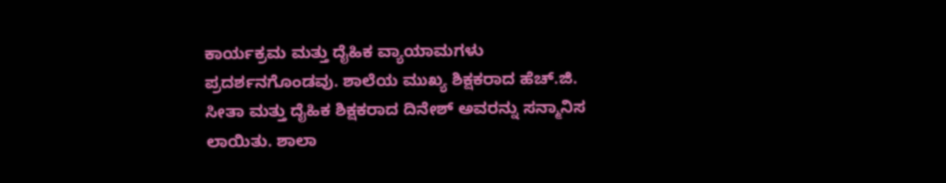ಕಾರ್ಯಕ್ರಮ ಮತ್ತು ದೈಹಿಕ ವ್ಯಾಯಾಮಗಳು ಪ್ರದರ್ಶನಗೊಂಡವು. ಶಾಲೆಯ ಮುಖ್ಯ ಶಿಕ್ಷಕರಾದ ಹೆಚ್.ಜಿ. ಸೀತಾ ಮತ್ತು ದೈಹಿಕ ಶಿಕ್ಷಕರಾದ ದಿನೇಶ್ ಅವರನ್ನು ಸನ್ಮಾನಿಸ ಲಾಯಿತು. ಶಾಲಾ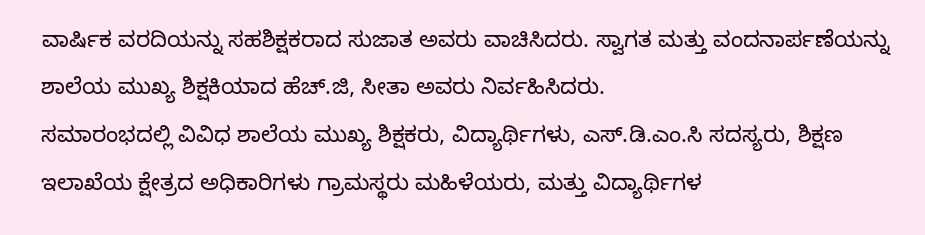ವಾರ್ಷಿಕ ವರದಿಯನ್ನು ಸಹಶಿಕ್ಷಕರಾದ ಸುಜಾತ ಅವರು ವಾಚಿಸಿದರು. ಸ್ವಾಗತ ಮತ್ತು ವಂದನಾರ್ಪಣೆಯನ್ನು ಶಾಲೆಯ ಮುಖ್ಯ ಶಿಕ್ಷಕಿಯಾದ ಹೆಚ್.ಜಿ, ಸೀತಾ ಅವರು ನಿರ್ವಹಿಸಿದರು.
ಸಮಾರಂಭದಲ್ಲಿ ವಿವಿಧ ಶಾಲೆಯ ಮುಖ್ಯ ಶಿಕ್ಷಕರು, ವಿದ್ಯಾರ್ಥಿಗಳು, ಎಸ್.ಡಿ.ಎಂ.ಸಿ ಸದಸ್ಯರು, ಶಿಕ್ಷಣ ಇಲಾಖೆಯ ಕ್ಷೇತ್ರದ ಅಧಿಕಾರಿಗಳು ಗ್ರಾಮಸ್ಥರು ಮಹಿಳೆಯರು, ಮತ್ತು ವಿದ್ಯಾರ್ಥಿಗಳ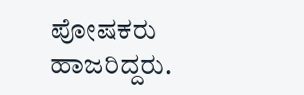ಪೋಷಕರು ಹಾಜರಿದ್ದರು.